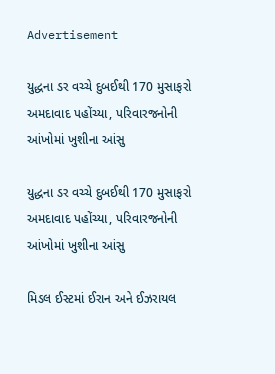Advertisement

યુદ્ધના ડર વચ્ચે દુબઈથી 170 મુસાફરો અમદાવાદ પહોંચ્યા, પરિવારજનોની આંખોમાં ખુશીના આંસુ

યુદ્ધના ડર વચ્ચે દુબઈથી 170 મુસાફરો અમદાવાદ પહોંચ્યા, પરિવારજનોની આંખોમાં ખુશીના આંસુ

મિડલ ઈસ્ટમાં ઈરાન અને ઈઝરાયલ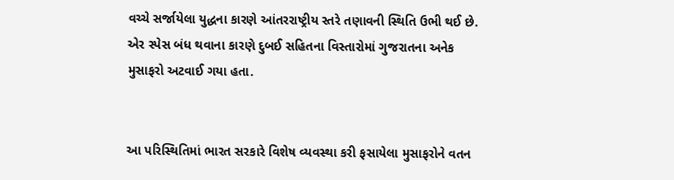વચ્ચે સર્જાયેલા યુદ્ધના કારણે આંતરરાષ્ટ્રીય સ્તરે તણાવની સ્થિતિ ઉભી થઈ છે. એર સ્પેસ બંધ થવાના કારણે દુબઈ સહિતના વિસ્તારોમાં ગુજરાતના અનેક મુસાફરો અટવાઈ ગયા હતા.


આ પરિસ્થિતિમાં ભારત સરકારે વિશેષ વ્યવસ્થા કરી ફસાયેલા મુસાફરોને વતન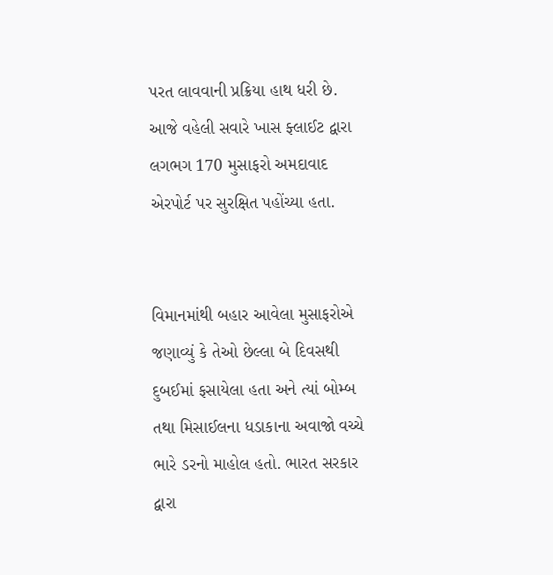પરત લાવવાની પ્રક્રિયા હાથ ધરી છે. આજે વહેલી સવારે ખાસ ફ્લાઈટ દ્વારા લગભગ 170 મુસાફરો અમદાવાદ એરપોર્ટ પર સુરક્ષિત પહોંચ્યા હતા.


વિમાનમાંથી બહાર આવેલા મુસાફરોએ જણાવ્યું કે તેઓ છેલ્લા બે દિવસથી દુબઈમાં ફસાયેલા હતા અને ત્યાં બોમ્બ તથા મિસાઈલના ધડાકાના અવાજો વચ્ચે ભારે ડરનો માહોલ હતો. ભારત સરકાર દ્વારા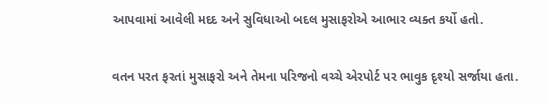આપવામાં આવેલી મદદ અને સુવિધાઓ બદલ મુસાફરોએ આભાર વ્યક્ત કર્યો હતો.


વતન પરત ફરતાં મુસાફરો અને તેમના પરિજનો વચ્ચે એરપોર્ટ પર ભાવુક દૃશ્યો સર્જાયા હતા.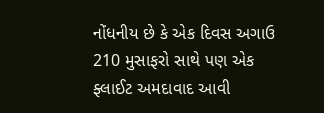નોંધનીય છે કે એક દિવસ અગાઉ 210 મુસાફરો સાથે પણ એક ફ્લાઈટ અમદાવાદ આવી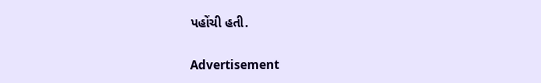પહોંચી હતી.

Advertisement